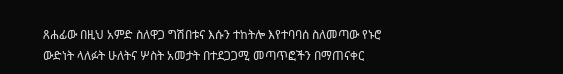ጸሐፊው በዚህ አምድ ስለዋጋ ግሽበቱና እሱን ተከትሎ እየተባባሰ ስለመጣው የኑሮ ውድነት ላለፉት ሁለትና ሦስት አመታት በተደጋጋሚ መጣጥፎችን በማጠናቀር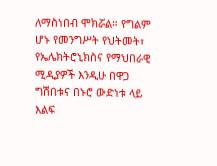ለማስነበብ ሞክሯል። የግልም ሆኑ የመንግሥት የህትመት፣ የኤሌክትሮኒክስና የማህበራዊ ሚዲያዎች እንዲሁ በዋጋ ግሽበቱና በኑሮ ውድነቱ ላይ እልፍ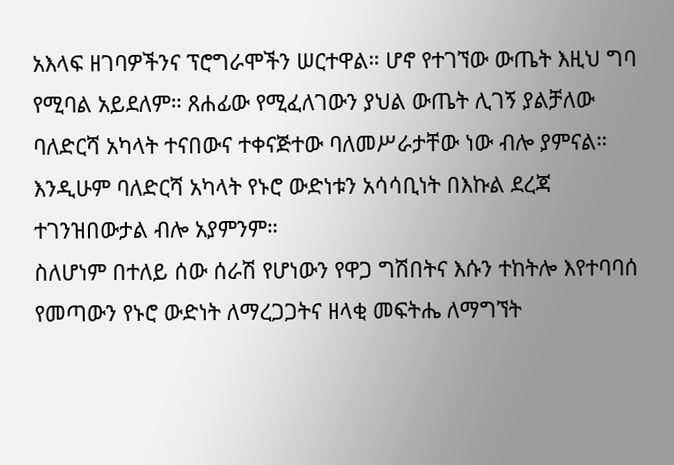አእላፍ ዘገባዎችንና ፕሮግራሞችን ሠርተዋል። ሆኖ የተገኘው ውጤት እዚህ ግባ የሚባል አይደለም። ጸሐፊው የሚፈለገውን ያህል ውጤት ሊገኝ ያልቻለው ባለድርሻ አካላት ተናበውና ተቀናጅተው ባለመሥራታቸው ነው ብሎ ያምናል። እንዲሁም ባለድርሻ አካላት የኑሮ ውድነቱን አሳሳቢነት በእኩል ደረጃ ተገንዝበውታል ብሎ አያምንም።
ስለሆነም በተለይ ሰው ሰራሽ የሆነውን የዋጋ ግሽበትና እሱን ተከትሎ እየተባባሰ የመጣውን የኑሮ ውድነት ለማረጋጋትና ዘላቂ መፍትሔ ለማግኘት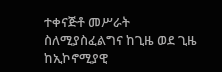ተቀናጅቶ መሥራት ስለሚያስፈልግና ከጊዜ ወደ ጊዜ ከኢኮኖሚያዊ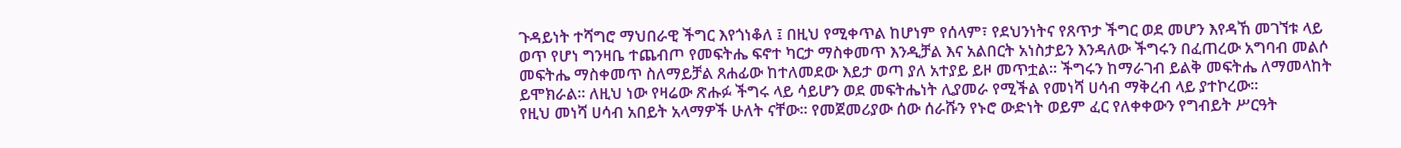ጉዳይነት ተሻግሮ ማህበራዊ ችግር እየጎነቆለ ፤ በዚህ የሚቀጥል ከሆነም የሰላም፣ የደህንነትና የጸጥታ ችግር ወደ መሆን እየዳኸ መገኘቱ ላይ ወጥ የሆነ ግንዛቤ ተጨብጦ የመፍትሔ ፍኖተ ካርታ ማስቀመጥ እንዲቻል እና አልበርት አነስታይን እንዳለው ችግሩን በፈጠረው አግባብ መልሶ መፍትሔ ማስቀመጥ ስለማይቻል ጸሐፊው ከተለመደው እይታ ወጣ ያለ አተያይ ይዞ መጥቷል። ችግሩን ከማራገብ ይልቅ መፍትሔ ለማመላከት ይሞክራል። ለዚህ ነው የዛሬው ጽሑፉ ችግሩ ላይ ሳይሆን ወደ መፍትሔነት ሊያመራ የሚችል የመነሻ ሀሳብ ማቅረብ ላይ ያተኮረው።
የዚህ መነሻ ሀሳብ አበይት አላማዎች ሁለት ናቸው። የመጀመሪያው ሰው ሰራሹን የኑሮ ውድነት ወይም ፈር የለቀቀውን የግብይት ሥርዓት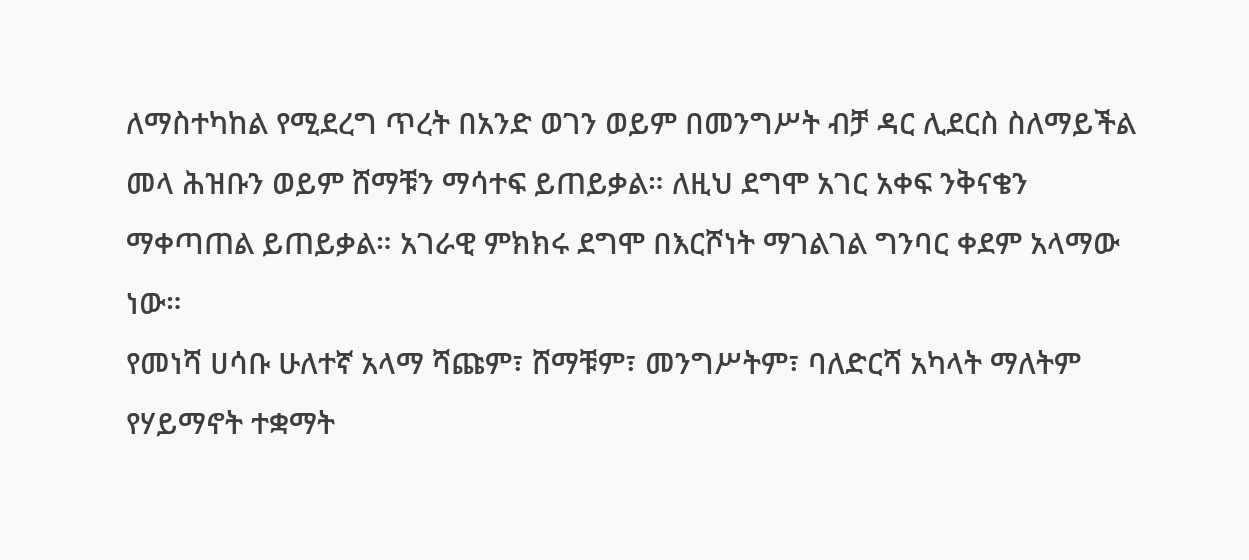ለማስተካከል የሚደረግ ጥረት በአንድ ወገን ወይም በመንግሥት ብቻ ዳር ሊደርስ ስለማይችል መላ ሕዝቡን ወይም ሸማቹን ማሳተፍ ይጠይቃል። ለዚህ ደግሞ አገር አቀፍ ንቅናቄን ማቀጣጠል ይጠይቃል። አገራዊ ምክክሩ ደግሞ በእርሾነት ማገልገል ግንባር ቀደም አላማው ነው።
የመነሻ ሀሳቡ ሁለተኛ አላማ ሻጩም፣ ሸማቹም፣ መንግሥትም፣ ባለድርሻ አካላት ማለትም የሃይማኖት ተቋማት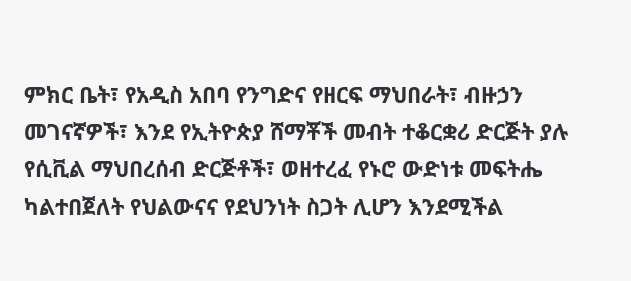ምክር ቤት፣ የአዲስ አበባ የንግድና የዘርፍ ማህበራት፣ ብዙኃን መገናኛዎች፣ እንደ የኢትዮጵያ ሸማቾች መብት ተቆርቋሪ ድርጅት ያሉ የሲቪል ማህበረሰብ ድርጅቶች፣ ወዘተረፈ የኑሮ ውድነቱ መፍትሔ ካልተበጀለት የህልውናና የደህንነት ስጋት ሊሆን እንደሚችል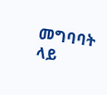መግባባት ላይ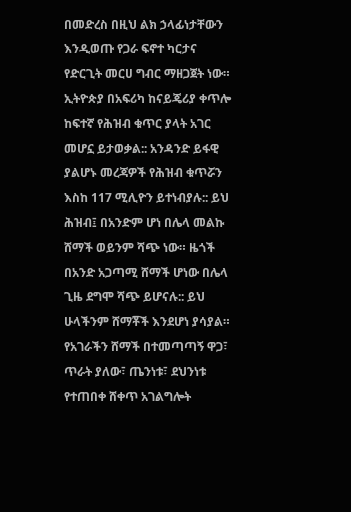በመድረስ በዚህ ልክ ኃላፊነታቸውን እንዲወጡ የጋራ ፍኖተ ካርታና የድርጊት መርሀ ግብር ማዘጋጀት ነው።
ኢትዮጵያ በአፍሪካ ከናይጄሪያ ቀጥሎ ከፍተኛ የሕዝብ ቁጥር ያላት አገር መሆኗ ይታወቃል:: አንዳንድ ይፋዊ ያልሆኑ መረጃዎች የሕዝብ ቁጥሯን እስከ 117 ሚሊዮን ይተነብያሉ:: ይህ ሕዝብ፤ በአንድም ሆነ በሌላ መልኩ ሸማች ወይንም ሻጭ ነው። ዜጎች በአንድ አጋጣሚ ሸማች ሆነው በሌላ ጊዜ ደግሞ ሻጭ ይሆናሉ:: ይህ ሁላችንም ሸማቾች እንደሆነ ያሳያል። የአገራችን ሸማች በተመጣጣኝ ዋጋ፣ ጥራት ያለው፣ ጤንነቱ፣ ደህንነቱ የተጠበቀ ሸቀጥ አገልግሎት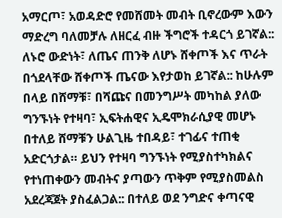አማርጦ፣ አወዳድሮ የመሸመት መብት ቢኖረውም እውን ማድረግ ባለመቻሉ ለዘርፈ ብዙ ችግሮች ተዳርጎ ይገኛል::
ለኑሮ ውድነት፣ ለጤና ጠንቅ ለሆኑ ሸቀጦች እና ጥራት በጎደላቸው ሸቀጦች ጤናው እየታወከ ይገኛል:: ከሁሉም በላይ በሸማቹ፣ በሻጩና በመንግሥት መካከል ያለው ግንኙነት የተዛባ፣ ኢፍትሐዊና ኢዴሞክራሲያዊ መሆኑ በተለይ ሸማቹን ሁልጊዜ ተበዳይ፣ ተገፊና ተጠቂ አድርጎታል። ይህን የተዛባ ግንኙነት የሚያስተካክልና የተነጠቀውን መብትና ያጣውን ጥቅም የሚያስመልስ አደረጃጀት ያስፈልጋል:: በተለይ ወደ ንግድና ቀጣናዊ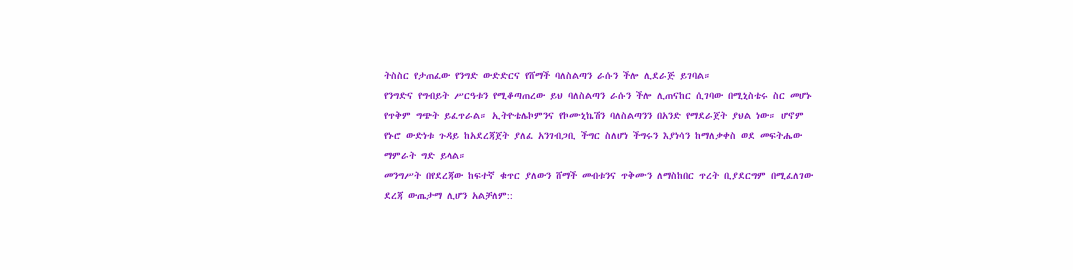ትስስር የታጠፈው የንግድ ውድድርና የሸማች ባለስልጣን ራሱን ችሎ ሊደራጅ ይገባል።
የንግድና የግብይት ሥርዓቱን የሚቆጣጠረው ይህ ባለስልጣን ራሱን ችሎ ሊጠናከር ሲገባው በሚኒስቴሩ ስር መሆኑ የጥቅም ግጭት ይፈጥራል። ኢትዮቴሌኮምንና የኮሙኒኬሽን ባለስልጣንን በአንድ የማደራጀት ያህል ነው። ሆኖም የኑሮ ውድነቱ ጉዳይ ከአደረጃጀት ያለፈ አንገብጋቢ ችግር ስለሆነ ችግሩን እያነሳን ከማለቃቀስ ወደ መፍትሔው ማምራት ግድ ይላል።
መንግሥት በየደረጃው ከፍተኛ ቁጥር ያለውን ሸማች መብቱንና ጥቅሙን ለማስከበር ጥረት ቢያደርግም በሚፈለገው ደረጃ ውጤታማ ሊሆን አልቻለም::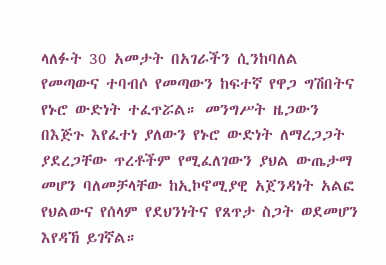ላለፉት 30 አመታት በአገራችን ሲንከባለል የመጣውና ተባብሶ የመጣውን ከፍተኛ የዋጋ ግሽበትና የኑሮ ውድነት ተፈጥሯል። መንግሥት ዜጋውን በእጅጉ እየፈተነ ያለውን የኑሮ ውድነት ለማረጋጋት ያደረጋቸው ጥረቶችም የሚፈለገውን ያህል ውጤታማ መሆን ባለመቻላቸው ከኢኮኖሚያዊ አጀንዳነት አልፎ የህልውና የሰላም የደህንነትና የጸጥታ ስጋት ወደመሆን እየዳኸ ይገኛል።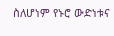ስለሆነም የኑሮ ውድነቱና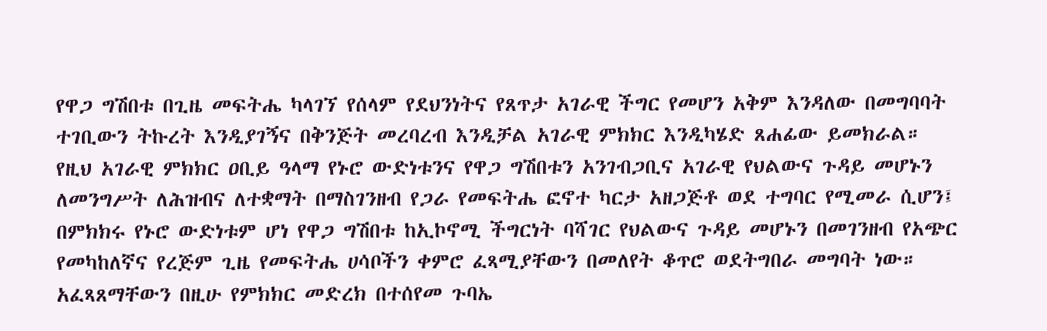የዋጋ ግሽበቱ በጊዜ መፍትሔ ካላገኘ የሰላም የደህንነትና የጸጥታ አገራዊ ችግር የመሆን አቅም እንዳለው በመግባባት ተገቢውን ትኩረት እንዲያገኝና በቅንጅት መረባረብ እንዲቻል አገራዊ ምክክር እንዲካሄድ ጸሐፊው ይመክራል።
የዚህ አገራዊ ምክክር ዐቢይ ዓላማ የኑሮ ውድነቱንና የዋጋ ግሽበቱን አንገብጋቢና አገራዊ የህልውና ጉዳይ መሆኑን ለመንግሥት ለሕዝብና ለተቋማት በማስገንዘብ የጋራ የመፍትሔ ፎኖተ ካርታ አዘጋጅቶ ወደ ተግባር የሚመራ ሲሆን፤ በምክክሩ የኑሮ ውድነቱም ሆነ የዋጋ ግሽበቱ ከኢኮኖሚ ችግርነት ባሻገር የህልውና ጉዳይ መሆኑን በመገንዘብ የአጭር የመካከለኛና የረጅም ጊዜ የመፍትሔ ሀሳቦችን ቀምሮ ፈጻሚያቸውን በመለየት ቆጥሮ ወደትግበራ መግባት ነው። አፈጻጸማቸውን በዚሁ የምክክር መድረክ በተሰየመ ጉባኤ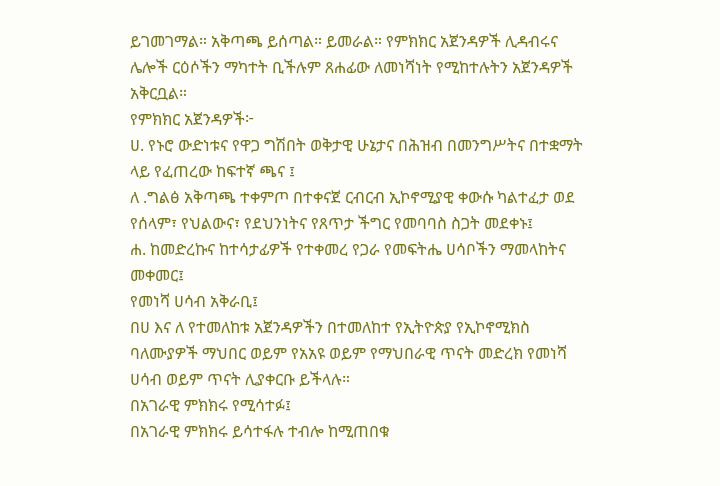ይገመገማል። አቅጣጫ ይሰጣል። ይመራል። የምክክር አጀንዳዎች ሊዳብሩና ሌሎች ርዕሶችን ማካተት ቢችሉም ጸሐፊው ለመነሻነት የሚከተሉትን አጀንዳዎች አቅርቧል።
የምክክር አጀንዳዎች፦
ሀ. የኑሮ ውድነቱና የዋጋ ግሽበት ወቅታዊ ሁኔታና በሕዝብ በመንግሥትና በተቋማት ላይ የፈጠረው ከፍተኛ ጫና ፤
ለ .ግልፅ አቅጣጫ ተቀምጦ በተቀናጀ ርብርብ ኢኮኖሚያዊ ቀውሱ ካልተፈታ ወደ የሰላም፣ የህልውና፣ የደህንነትና የጸጥታ ችግር የመባባስ ስጋት መደቀኑ፤
ሐ. ከመድረኩና ከተሳታፊዎች የተቀመረ የጋራ የመፍትሔ ሀሳቦችን ማመላከትና መቀመር፤
የመነሻ ሀሳብ አቅራቢ፤
በሀ እና ለ የተመለከቱ አጀንዳዎችን በተመለከተ የኢትዮጵያ የኢኮኖሚክስ ባለሙያዎች ማህበር ወይም የአአዩ ወይም የማህበራዊ ጥናት መድረክ የመነሻ ሀሳብ ወይም ጥናት ሊያቀርቡ ይችላሉ።
በአገራዊ ምክክሩ የሚሳተፉ፤
በአገራዊ ምክክሩ ይሳተፋሉ ተብሎ ከሚጠበቁ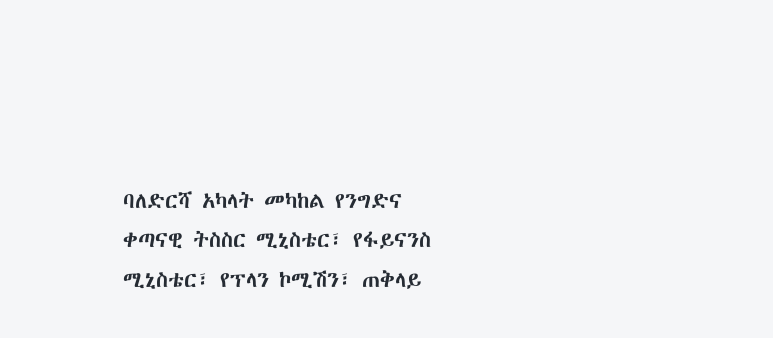ባለድርሻ አካላት መካከል የንግድና ቀጣናዊ ትስስር ሚኒስቴር፣ የፋይናንስ ሚኒስቴር፣ የፕላን ኮሚሽን፣ ጠቅላይ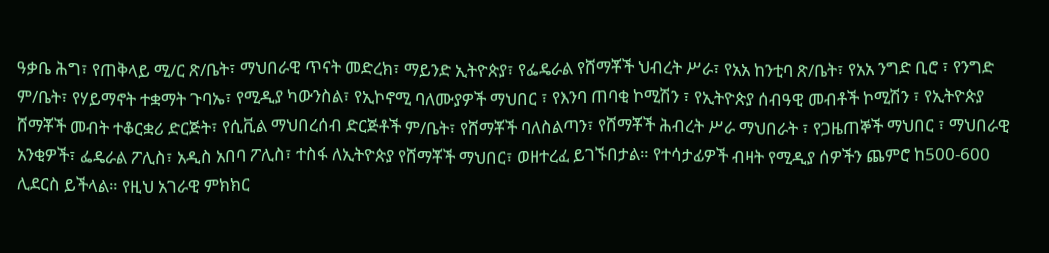ዓቃቤ ሕግ፣ የጠቅላይ ሚ/ር ጽ/ቤት፣ ማህበራዊ ጥናት መድረክ፣ ማይንድ ኢትዮጵያ፣ የፌዴራል የሸማቾች ህብረት ሥራ፣ የአአ ከንቲባ ጽ/ቤት፣ የአአ ንግድ ቢሮ ፣ የንግድ ም/ቤት፣ የሃይማኖት ተቋማት ጉባኤ፣ የሚዲያ ካውንስል፣ የኢኮኖሚ ባለሙያዎች ማህበር ፣ የእንባ ጠባቂ ኮሚሽን ፣ የኢትዮጵያ ሰብዓዊ መብቶች ኮሚሽን ፣ የኢትዮጵያ ሸማቾች መብት ተቆርቋሪ ድርጅት፣ የሲቪል ማህበረሰብ ድርጅቶች ም/ቤት፣ የሸማቾች ባለስልጣን፣ የሸማቾች ሕብረት ሥራ ማህበራት ፣ የጋዜጠኞች ማህበር ፣ ማህበራዊ አንቂዎች፣ ፌዴራል ፖሊስ፣ አዲስ አበባ ፖሊስ፣ ተስፋ ለኢትዮጵያ የሸማቾች ማህበር፣ ወዘተረፈ ይገኙበታል። የተሳታፊዎች ብዛት የሚዲያ ሰዎችን ጨምሮ ከ500-600 ሊደርስ ይችላል። የዚህ አገራዊ ምክክር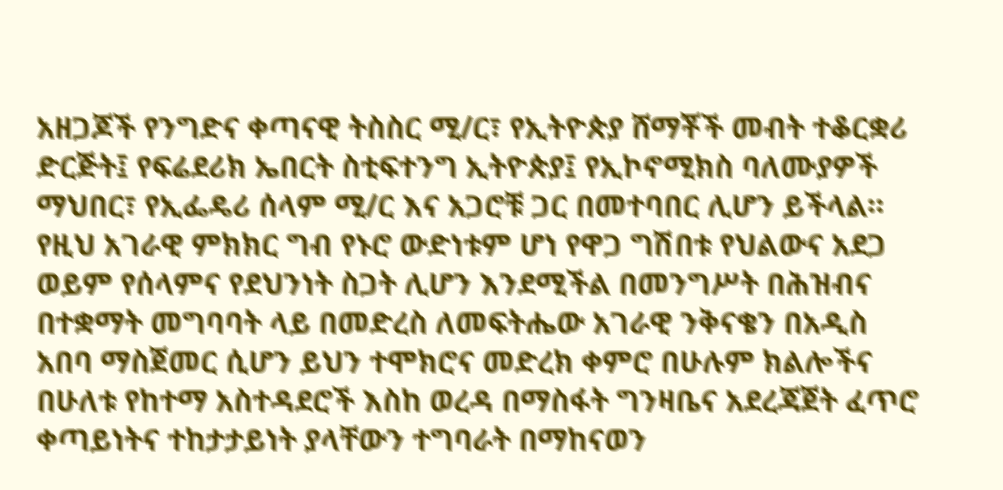አዘጋጆች የንግድና ቀጣናዊ ትስስር ሚ/ር፣ የኢትዮጵያ ሸማቾች መብት ተቆርቋሪ ድርጅት፤ የፍሬደሪክ ኤበርት ስቲፍተንግ ኢትዮጵያ፤ የኢኮኖሚክስ ባለሙያዎች ማህበር፣ የኢፌዴሪ ሰላም ሚ/ር እና አጋሮቹ ጋር በመተባበር ሊሆን ይችላል።
የዚህ አገራዊ ምክክር ግብ የኑሮ ውድነቱም ሆነ የዋጋ ግሽበቱ የህልውና አደጋ ወይም የሰላምና የደህንነት ስጋት ሊሆን እንደሚችል በመንግሥት በሕዝብና በተቋማት መግባባት ላይ በመድረስ ለመፍትሔው አገራዊ ንቅናቄን በአዲስ አበባ ማስጀመር ሲሆን ይህን ተሞክሮና መድረክ ቀምሮ በሁሉም ክልሎችና በሁለቱ የከተማ አስተዳደሮች እስከ ወረዳ በማስፋት ግንዛቤና አደረጃጀት ፈጥሮ ቀጣይነትና ተከታታይነት ያላቸውን ተግባራት በማከናወን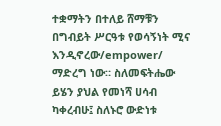ተቋማትን በተለይ ሸማቹን በግብይት ሥርዓቱ የወሳኝነት ሚና እንዲኖረው/empower/ ማድረግ ነው። ስለመፍትሔው ይሄን ያህል የመነሻ ሀሳብ ካቀረብሁ፤ ስለኑሮ ውድነቱ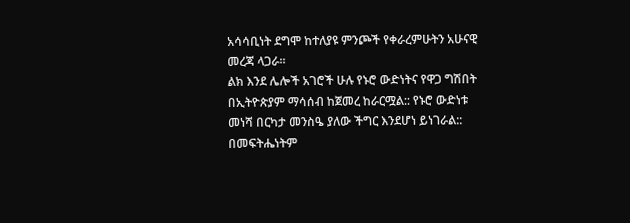አሳሳቢነት ደግሞ ከተለያዩ ምንጮች የቀራረምሁትን አሁናዊ መረጃ ላጋራ።
ልክ እንደ ሌሎች አገሮች ሁሉ የኑሮ ውድነትና የዋጋ ግሽበት በኢትዮጵያም ማሳሰብ ከጀመረ ከራርሟል:: የኑሮ ውድነቱ መነሻ በርካታ መንስዔ ያለው ችግር እንደሆነ ይነገራል:: በመፍትሔነትም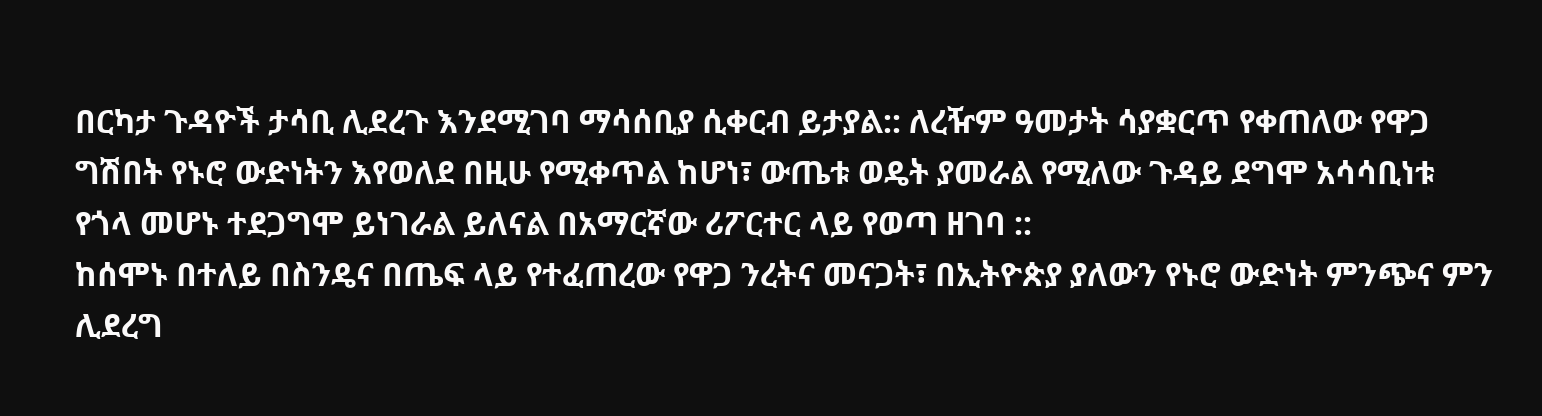በርካታ ጉዳዮች ታሳቢ ሊደረጉ እንደሚገባ ማሳሰቢያ ሲቀርብ ይታያል:: ለረዥም ዓመታት ሳያቋርጥ የቀጠለው የዋጋ ግሽበት የኑሮ ውድነትን እየወለደ በዚሁ የሚቀጥል ከሆነ፣ ውጤቱ ወዴት ያመራል የሚለው ጉዳይ ደግሞ አሳሳቢነቱ የጎላ መሆኑ ተደጋግሞ ይነገራል ይለናል በአማርኛው ሪፖርተር ላይ የወጣ ዘገባ ::
ከሰሞኑ በተለይ በስንዴና በጤፍ ላይ የተፈጠረው የዋጋ ንረትና መናጋት፣ በኢትዮጵያ ያለውን የኑሮ ውድነት ምንጭና ምን ሊደረግ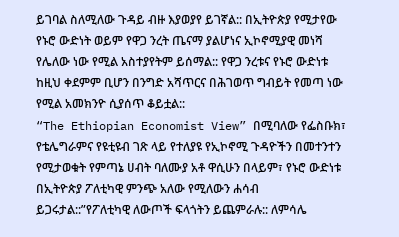ይገባል ስለሚለው ጉዳይ ብዙ እያወያየ ይገኛል:: በኢትዮጵያ የሚታየው የኑሮ ውድነት ወይም የዋጋ ንረት ጤናማ ያልሆነና ኢኮኖሚያዊ መነሻ የሌለው ነው የሚል አስተያየትም ይሰማል:: የዋጋ ንረቱና የኑሮ ውድነቱ ከዚህ ቀደምም ቢሆን በንግድ አሻጥርና በሕገወጥ ግብይት የመጣ ነው የሚል አመክንዮ ሲያሰጥ ቆይቷል::
“The Ethiopian Economist View” በሚባለው የፌስቡክ፣ የቴሌግራምና የዩቲዩብ ገጽ ላይ የተለያዩ የኢኮኖሚ ጉዳዮችን በመተንተን የሚታወቁት የምጣኔ ሀብት ባለሙያ አቶ ዋሲሁን በላይም፣ የኑሮ ውድነቱ በኢትዮጵያ ፖለቲካዊ ምንጭ አለው የሚለውን ሐሳብ
ይጋሩታል::”የፖለቲካዊ ለውጦች ፍላጎትን ይጨምራሉ:: ለምሳሌ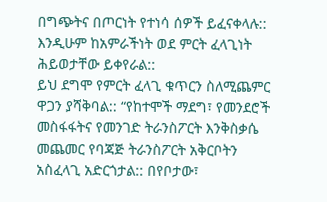በግጭትና በጦርነት የተነሳ ሰዎች ይፈናቀላሉ:: እንዲሁም ከአምራችነት ወደ ምርት ፈላጊነት ሕይወታቸው ይቀየራል::
ይህ ደግሞ የምርት ፈላጊ ቁጥርን ስለሚጨምር ዋጋን ያሻቅባል:: “የከተሞች ማደግ፣ የመንደሮች መስፋፋትና የመንገድ ትራንስፖርት እንቅስቃሴ መጨመር የባጃጅ ትራንስፖርት አቅርቦትን አስፈላጊ አድርጎታል:: በየቦታው፣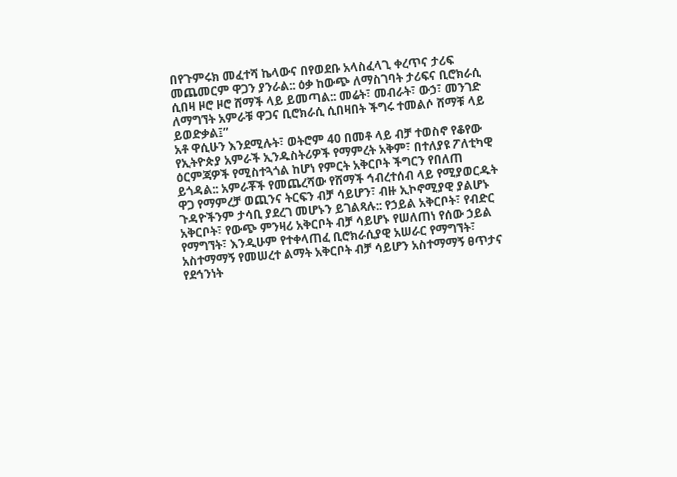በየጉምሩክ መፈተሻ ኬላውና በየወደቡ አላስፈላጊ ቀረጥና ታሪፍ መጨመርም ዋጋን ያንራል:: ዕቃ ከውጭ ለማስገባት ታሪፍና ቢሮክራሲ ሲበዛ ዞሮ ዞሮ ሸማች ላይ ይመጣል:: መሬት፣ መብራት፣ ውኃ፣ መንገድ ለማግኘት አምራቹ ዋጋና ቢሮክራሲ ሲበዛበት ችግሩ ተመልሶ ሸማቹ ላይ ይወድቃል፤”
አቶ ዋሲሁን እንደሚሉት፣ ወትሮም 40 በመቶ ላይ ብቻ ተወስኖ የቆየው የኢትዮጵያ አምራች ኢንዱስትሪዎች የማምረት አቅም፣ በተለያዩ ፖለቲካዊ ዕርምጃዎች የሚስተጓጎል ከሆነ የምርት አቅርቦት ችግርን የበለጠ ይጎዳል:: አምራቾች የመጨረሻው የሸማች ኅብረተሰብ ላይ የሚያወርዱት ዋጋ የማምረቻ ወጪንና ትርፍን ብቻ ሳይሆን፣ ብዙ ኢኮኖሚያዊ ያልሆኑ ጉዳዮችንም ታሳቢ ያደረገ መሆኑን ይገልጻሉ:: የኃይል አቅርቦት፣ የብድር አቅርቦት፣ የውጭ ምንዛሪ አቅርቦት ብቻ ሳይሆኑ የሠለጠነ የሰው ኃይል የማግኘት፣ እንዲሁም የተቀላጠፈ ቢሮክራሲያዊ አሠራር የማግኘት፣ አስተማማኝ የመሠረተ ልማት አቅርቦት ብቻ ሳይሆን አስተማማኝ ፀጥታና የደኅንነት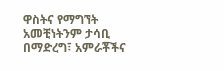ዋስትና የማግኘት አመቺነትንም ታሳቢ በማድረግ፣ አምራቾችና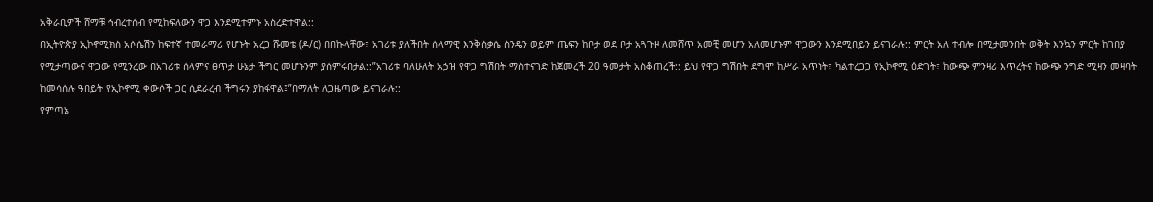አቅራቢዎች ሸማቹ ኅብረተሰብ የሚከፍለውን ዋጋ እንደሚተምኑ አስረድተዋል::
በኢትዮጵያ ኢኮኖሚክስ አሶሴሽን ከፍተኛ ተመራማሪ የሆኑት አረጋ ሹመቴ (ዶ/ር) በበኩላቸው፣ አገሪቱ ያለችበት ሰላማዊ እንቅስቃሴ ስንዴን ወይም ጤፍን ከቦታ ወደ ቦታ አጓጉዞ ለመሸጥ አመቺ መሆን አለመሆኑም ዋጋውን እንደሚበይን ይናገራሉ:: ምርት አለ ተብሎ በሚታመንበት ወቅት እንኳን ምርት ከገበያ የሚታጣውና ዋጋው የሚንረው በአገሪቱ ሰላምና ፀጥታ ሁኔታ ችግር መሆኑንም ያሰምሩበታል::”አገሪቱ ባለሁለት አኃዝ የዋጋ ግሽበት ማስተናገድ ከጀመረች 20 ዓመታት አስቆጠረች:: ይህ የዋጋ ግሽበት ደግሞ ከሥራ አጥነት፣ ካልተረጋጋ የኢኮኖሚ ዕድገት፣ ከውጭ ምንዛሪ እጥረትና ከውጭ ንግድ ሚዛን መዛባት ከመሳሰሉ ዓበይት የኢኮኖሚ ቀውሶች ጋር ሲደራረብ ችግሩን ያከፋዋል፤”በማለት ለጋዜጣው ይናገራሉ::
የምጣኔ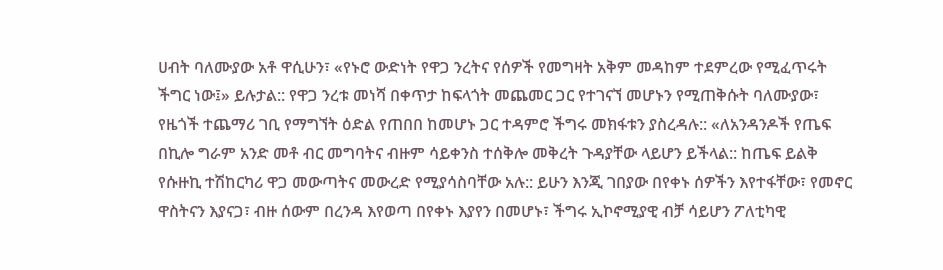ሀብት ባለሙያው አቶ ዋሲሁን፣ «የኑሮ ውድነት የዋጋ ንረትና የሰዎች የመግዛት አቅም መዳከም ተደምረው የሚፈጥሩት ችግር ነው፤» ይሉታል:: የዋጋ ንረቱ መነሻ በቀጥታ ከፍላጎት መጨመር ጋር የተገናኘ መሆኑን የሚጠቅሱት ባለሙያው፣ የዜጎች ተጨማሪ ገቢ የማግኘት ዕድል የጠበበ ከመሆኑ ጋር ተዳምሮ ችግሩ መክፋቱን ያስረዳሉ:: «ለአንዳንዶች የጤፍ በኪሎ ግራም አንድ መቶ ብር መግባትና ብዙም ሳይቀንስ ተሰቅሎ መቅረት ጉዳያቸው ላይሆን ይችላል:: ከጤፍ ይልቅ የሱዙኪ ተሽከርካሪ ዋጋ መውጣትና መውረድ የሚያሳስባቸው አሉ:: ይሁን እንጂ ገበያው በየቀኑ ሰዎችን እየተፋቸው፣ የመኖር ዋስትናን እያናጋ፣ ብዙ ሰውም በረንዳ እየወጣ በየቀኑ እያየን በመሆኑ፣ ችግሩ ኢኮኖሚያዊ ብቻ ሳይሆን ፖለቲካዊ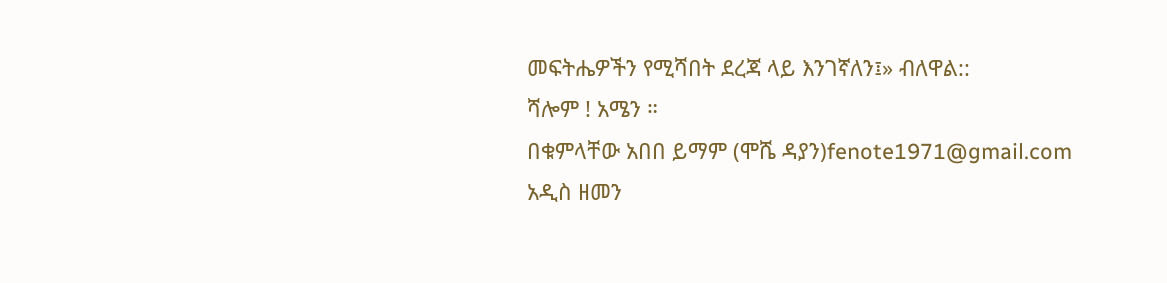መፍትሔዎችን የሚሻበት ደረጃ ላይ እንገኛለን፤» ብለዋል::
ሻሎም ! አሜን ።
በቁምላቸው አበበ ይማም (ሞሼ ዳያን)fenote1971@gmail.com
አዲስ ዘመን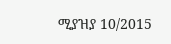ሚያዝያ 10/2015